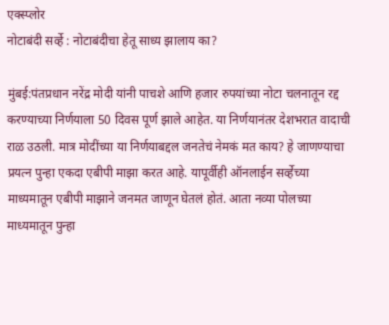एक्स्प्लोर
नोटाबंदी सर्व्हे : नोटाबंदीचा हेतू साध्य झालाय का?

मुंबई:पंतप्रधान नरेंद्र मोदी यांनी पाचशे आणि हजार रुपयांच्या नोटा चलनातून रद्द करण्याच्या निर्णयाला 50 दिवस पूर्ण झाले आहेत. या निर्णयानंतर देशभरात वादाची राळ उठली. मात्र मोदींच्या या निर्णयाबद्दल जनतेचं नेमकं मत काय? हे जाणण्याचा प्रयत्न पुन्हा एकदा एबीपी माझा करत आहे. यापूर्वीही ऑनलाईन सर्व्हेच्या माध्यमातून एबीपी माझाने जनमत जाणून घेतलं होतं. आता नव्या पोलच्या माध्यमातून पुन्हा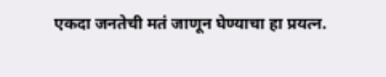एकदा जनतेची मतं जाणून घेण्याचा हा प्रयत्न.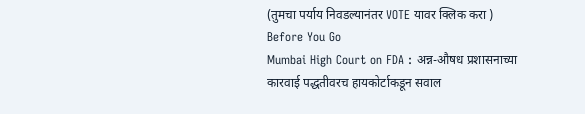(तुमचा पर्याय निवडल्यानंतर VOTE यावर क्लिक करा )
Before You Go
Mumbai High Court on FDA : अन्न-औषध प्रशासनाच्या कारवाई पद्धतीवरच हायकोर्टाकडून सवाल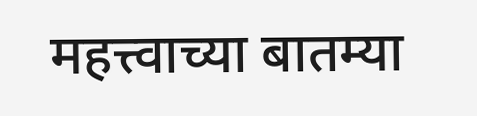महत्त्वाच्या बातम्या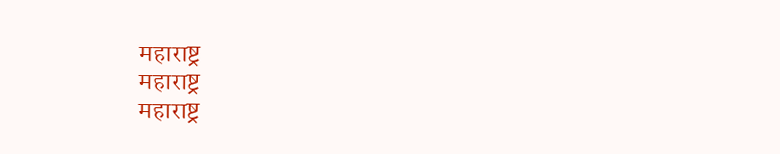महाराष्ट्र
महाराष्ट्र
महाराष्ट्र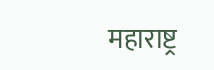महाराष्ट्र